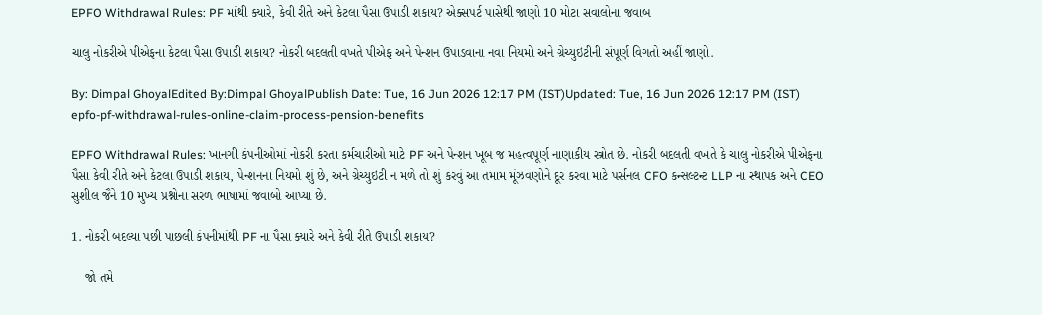EPFO Withdrawal Rules: PF માંથી ક્યારે, કેવી રીતે અને કેટલા પૈસા ઉપાડી શકાય? એક્સપર્ટ પાસેથી જાણો 10 મોટા સવાલોના જવાબ

ચાલુ નોકરીએ પીએફના કેટલા પૈસા ઉપાડી શકાય? નોકરી બદલતી વખતે પીએફ અને પેન્શન ઉપાડવાના નવા નિયમો અને ગ્રેચ્યુઇટીની સંપૂર્ણ વિગતો અહીં જાણો.

By: Dimpal GhoyalEdited By:Dimpal GhoyalPublish Date: Tue, 16 Jun 2026 12:17 PM (IST)Updated: Tue, 16 Jun 2026 12:17 PM (IST)
epfo-pf-withdrawal-rules-online-claim-process-pension-benefits

EPFO Withdrawal Rules: ખાનગી કંપનીઓમાં નોકરી કરતા કર્મચારીઓ માટે PF અને પેન્શન ખૂબ જ મહત્વપૂર્ણ નાણાકીય સ્ત્રોત છે. નોકરી બદલતી વખતે કે ચાલુ નોકરીએ પીએફના પૈસા કેવી રીતે અને કેટલા ઉપાડી શકાય, પેન્શનના નિયમો શું છે, અને ગ્રેચ્યુઇટી ન મળે તો શું કરવું આ તમામ મૂંઝવણોને દૂર કરવા માટે પર્સનલ CFO કન્સલ્ટન્ટ LLP ના સ્થાપક અને CEO સુશીલ જૈને 10 મુખ્ય પ્રશ્નોના સરળ ભાષામાં જવાબો આપ્યા છે.

1. નોકરી બદલ્યા પછી પાછલી કંપનીમાંથી PF ના પૈસા ક્યારે અને કેવી રીતે ઉપાડી શકાય?

    જો તમે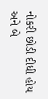નોકરી છોડી દીધી હોય અને બે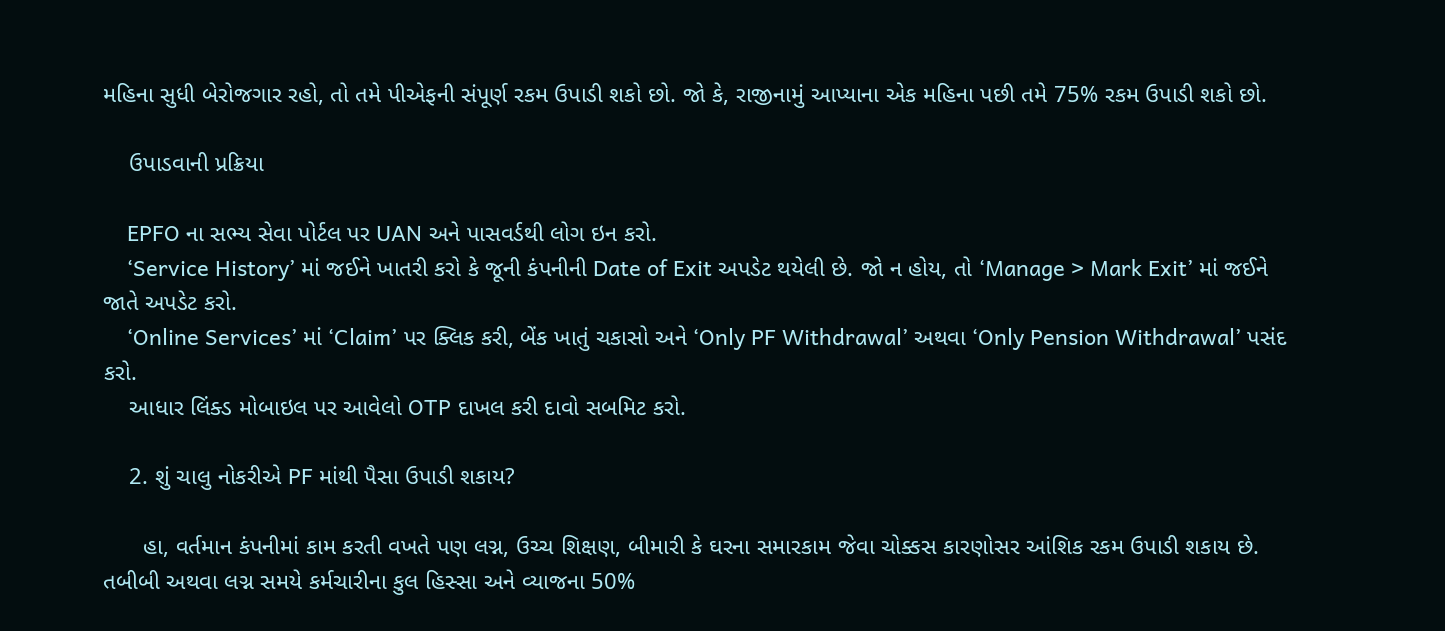મહિના સુધી બેરોજગાર રહો, તો તમે પીએફની સંપૂર્ણ રકમ ઉપાડી શકો છો. જો કે, રાજીનામું આપ્યાના એક મહિના પછી તમે 75% રકમ ઉપાડી શકો છો.

    ઉપાડવાની પ્રક્રિયા

    EPFO ના સભ્ય સેવા પોર્ટલ પર UAN અને પાસવર્ડથી લોગ ઇન કરો.
    ‘Service History’ માં જઈને ખાતરી કરો કે જૂની કંપનીની Date of Exit અપડેટ થયેલી છે. જો ન હોય, તો ‘Manage > Mark Exit’ માં જઈને જાતે અપડેટ કરો.
    ‘Online Services’ માં ‘Claim’ પર ક્લિક કરી, બેંક ખાતું ચકાસો અને ‘Only PF Withdrawal’ અથવા ‘Only Pension Withdrawal’ પસંદ કરો.
    આધાર લિંક્ડ મોબાઇલ પર આવેલો OTP દાખલ કરી દાવો સબમિટ કરો.

    2. શું ચાલુ નોકરીએ PF માંથી પૈસા ઉપાડી શકાય?

      હા, વર્તમાન કંપનીમાં કામ કરતી વખતે પણ લગ્ન, ઉચ્ચ શિક્ષણ, બીમારી કે ઘરના સમારકામ જેવા ચોક્કસ કારણોસર આંશિક રકમ ઉપાડી શકાય છે. તબીબી અથવા લગ્ન સમયે કર્મચારીના કુલ હિસ્સા અને વ્યાજના 50%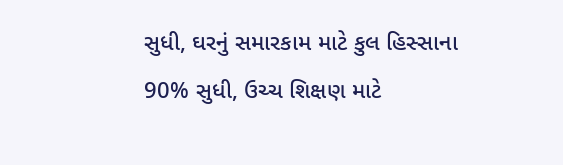સુધી, ઘરનું સમારકામ માટે કુલ હિસ્સાના 90% સુધી, ઉચ્ચ શિક્ષણ માટે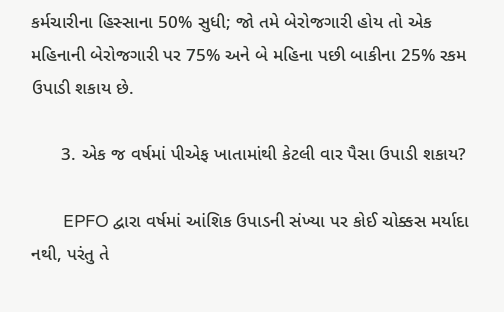કર્મચારીના હિસ્સાના 50% સુધી; જો તમે બેરોજગારી હોય તો એક મહિનાની બેરોજગારી પર 75% અને બે મહિના પછી બાકીના 25% રકમ ઉપાડી શકાય છે.

      3. એક જ વર્ષમાં પીએફ ખાતામાંથી કેટલી વાર પૈસા ઉપાડી શકાય?

        EPFO દ્વારા વર્ષમાં આંશિક ઉપાડની સંખ્યા પર કોઈ ચોક્કસ મર્યાદા નથી, પરંતુ તે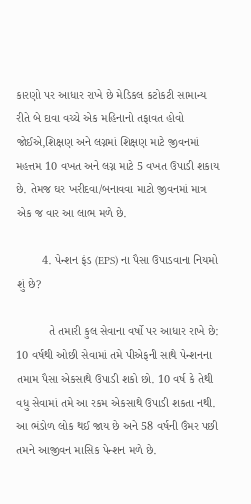કારણો પર આધાર રાખે છે મેડિકલ કટોકટી સામાન્ય રીતે બે દાવા વચ્ચે એક મહિનાનો તફાવત હોવો જોઈએ,શિક્ષણ અને લગ્નમાં શિક્ષણ માટે જીવનમાં મહત્તમ 10 વખત અને લગ્ન માટે 5 વખત ઉપાડી શકાય છે. તેમજ ઘર ખરીદવા/બનાવવા માટો જીવનમાં માત્ર એક જ વાર આ લાભ મળે છે.

        4. પેન્શન ફંડ (EPS) ના પૈસા ઉપાડવાના નિયમો શું છે?

          તે તમારી કુલ સેવાના વર્ષો પર આધાર રાખે છે: 10 વર્ષથી ઓછી સેવામાં તમે પીએફની સાથે પેન્શનના તમામ પૈસા એકસાથે ઉપાડી શકો છો. 10 વર્ષ કે તેથી વધુ સેવામાં તમે આ રકમ એકસાથે ઉપાડી શકતા નથી. આ ભંડોળ લોક થઈ જાય છે અને 58 વર્ષની ઉંમર પછી તમને આજીવન માસિક પેન્શન મળે છે.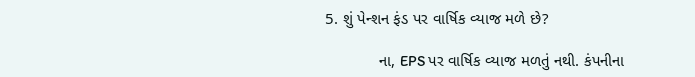5. શું પેન્શન ફંડ પર વાર્ષિક વ્યાજ મળે છે?

            ના, EPS પર વાર્ષિક વ્યાજ મળતું નથી. કંપનીના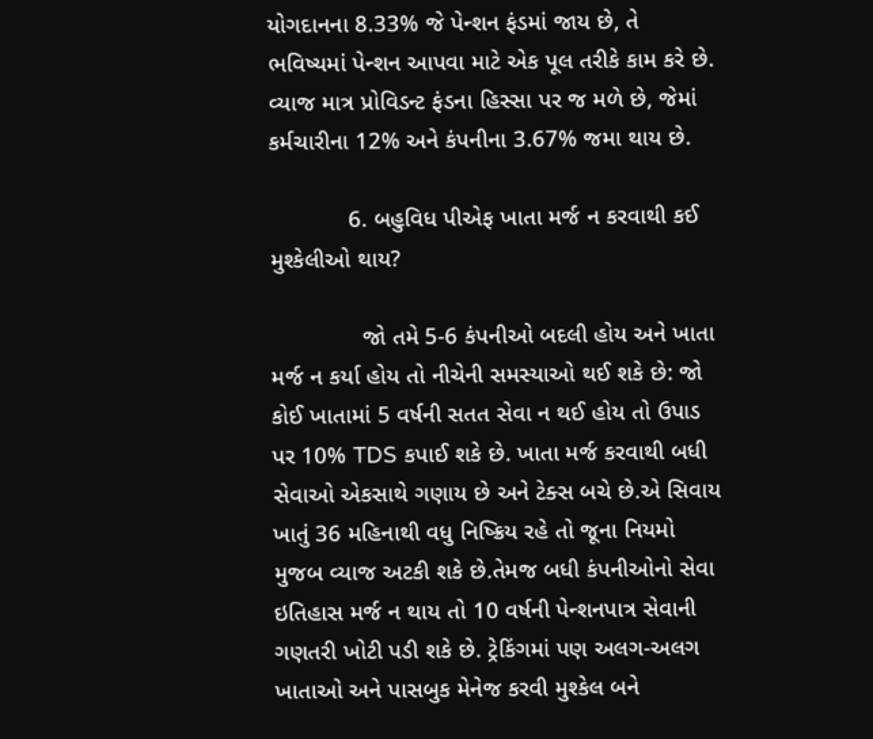યોગદાનના 8.33% જે પેન્શન ફંડમાં જાય છે, તે ભવિષ્યમાં પેન્શન આપવા માટે એક પૂલ તરીકે કામ કરે છે. વ્યાજ માત્ર પ્રોવિડન્ટ ફંડના હિસ્સા પર જ મળે છે, જેમાં કર્મચારીના 12% અને કંપનીના 3.67% જમા થાય છે.

            6. બહુવિધ પીએફ ખાતા મર્જ ન કરવાથી કઈ મુશ્કેલીઓ થાય?

              જો તમે 5-6 કંપનીઓ બદલી હોય અને ખાતા મર્જ ન કર્યા હોય તો નીચેની સમસ્યાઓ થઈ શકે છે: જો કોઈ ખાતામાં 5 વર્ષની સતત સેવા ન થઈ હોય તો ઉપાડ પર 10% TDS કપાઈ શકે છે. ખાતા મર્જ કરવાથી બધી સેવાઓ એકસાથે ગણાય છે અને ટેક્સ બચે છે.એ સિવાય ખાતું 36 મહિનાથી વધુ નિષ્ક્રિય રહે તો જૂના નિયમો મુજબ વ્યાજ અટકી શકે છે.તેમજ બધી કંપનીઓનો સેવા ઇતિહાસ મર્જ ન થાય તો 10 વર્ષની પેન્શનપાત્ર સેવાની ગણતરી ખોટી પડી શકે છે. ટ્રેકિંગમાં પણ અલગ-અલગ ખાતાઓ અને પાસબુક મેનેજ કરવી મુશ્કેલ બને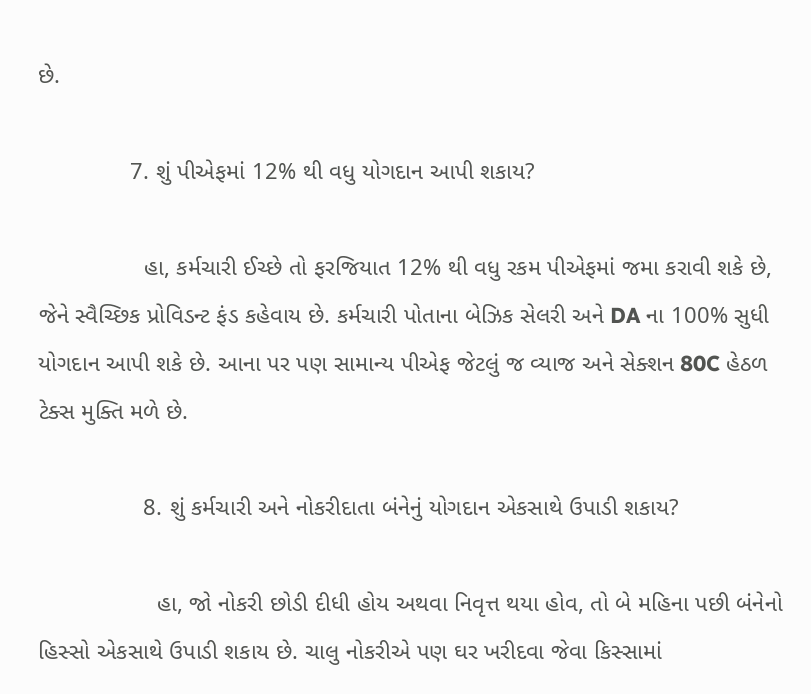છે.

              7. શું પીએફમાં 12% થી વધુ યોગદાન આપી શકાય?

                હા, કર્મચારી ઈચ્છે તો ફરજિયાત 12% થી વધુ રકમ પીએફમાં જમા કરાવી શકે છે, જેને સ્વૈચ્છિક પ્રોવિડન્ટ ફંડ કહેવાય છે. કર્મચારી પોતાના બેઝિક સેલરી અને DA ના 100% સુધી યોગદાન આપી શકે છે. આના પર પણ સામાન્ય પીએફ જેટલું જ વ્યાજ અને સેક્શન 80C હેઠળ ટેક્સ મુક્તિ મળે છે.

                8. શું કર્મચારી અને નોકરીદાતા બંનેનું યોગદાન એકસાથે ઉપાડી શકાય?

                  હા, જો નોકરી છોડી દીધી હોય અથવા નિવૃત્ત થયા હોવ, તો બે મહિના પછી બંનેનો હિસ્સો એકસાથે ઉપાડી શકાય છે. ચાલુ નોકરીએ પણ ઘર ખરીદવા જેવા કિસ્સામાં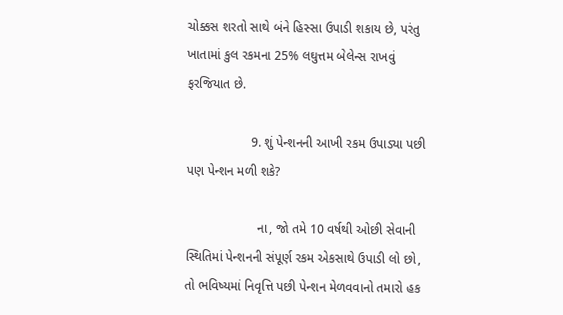ચોક્કસ શરતો સાથે બંને હિસ્સા ઉપાડી શકાય છે, પરંતુ ખાતામાં કુલ રકમના 25% લઘુત્તમ બેલેન્સ રાખવું ફરજિયાત છે.

                  9. શું પેન્શનની આખી રકમ ઉપાડ્યા પછી પણ પેન્શન મળી શકે?

                    ના, જો તમે 10 વર્ષથી ઓછી સેવાની સ્થિતિમાં પેન્શનની સંપૂર્ણ રકમ એકસાથે ઉપાડી લો છો, તો ભવિષ્યમાં નિવૃત્તિ પછી પેન્શન મેળવવાનો તમારો હક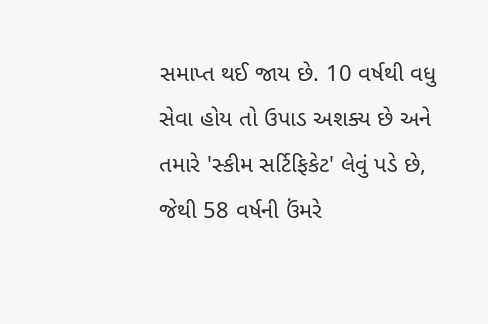સમાપ્ત થઈ જાય છે. 10 વર્ષથી વધુ સેવા હોય તો ઉપાડ અશક્ય છે અને તમારે 'સ્કીમ સર્ટિફિકેટ' લેવું પડે છે, જેથી 58 વર્ષની ઉંમરે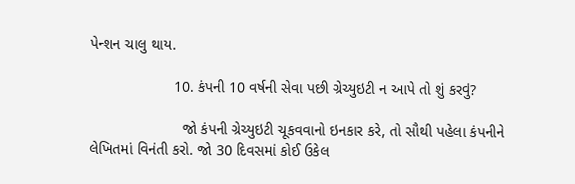પેન્શન ચાલુ થાય.

                    10. કંપની 10 વર્ષની સેવા પછી ગ્રેચ્યુઇટી ન આપે તો શું કરવું?

                      જો કંપની ગ્રેચ્યુઇટી ચૂકવવાનો ઇનકાર કરે, તો સૌથી પહેલા કંપનીને લેખિતમાં વિનંતી કરો. જો 30 દિવસમાં કોઈ ઉકેલ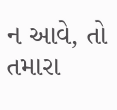ન આવે, તો તમારા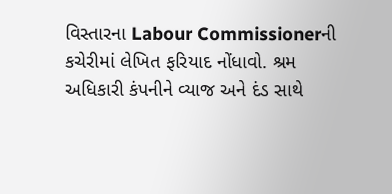વિસ્તારના Labour Commissionerની કચેરીમાં લેખિત ફરિયાદ નોંધાવો. શ્રમ અધિકારી કંપનીને વ્યાજ અને દંડ સાથે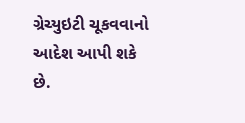ગ્રેચ્યુઇટી ચૂકવવાનો આદેશ આપી શકે છે.